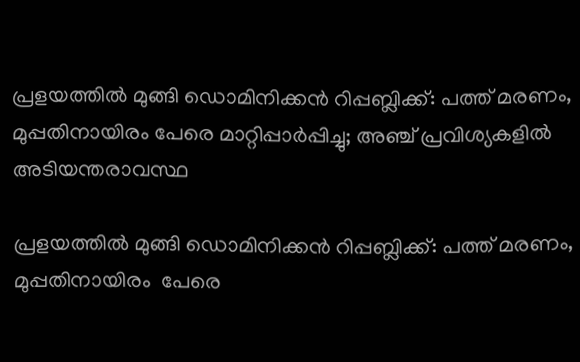പ്രളയത്തില്‍ മുങ്ങി ഡൊമിനിക്കന്‍ റിപ്പബ്ലിക്ക്: പത്ത് മരണം, മുപ്പതിനായിരം പേരെ മാറ്റിപ്പാര്‍പ്പിച്ചു; അഞ്ച് പ്രവിശ്യകളില്‍ അടിയന്തരാവസ്ഥ

പ്രളയത്തില്‍ മുങ്ങി ഡൊമിനിക്കന്‍ റിപ്പബ്ലിക്ക്: പത്ത് മരണം, മുപ്പതിനായിരം  പേരെ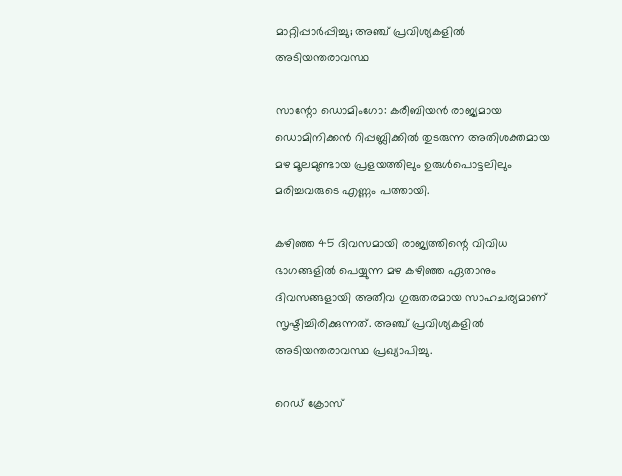മാറ്റിപ്പാര്‍പ്പിച്ചു; അഞ്ച് പ്രവിശ്യകളില്‍ അടിയന്തരാവസ്ഥ

സാന്റോ ഡൊമിംഗോ: കരീബിയന്‍ രാജ്യമായ ഡൊമിനിക്കന്‍ റിപ്പബ്ലിക്കില്‍ തുടരുന്ന അതിശക്തമായ മഴ മൂലമുണ്ടായ പ്രളയത്തിലും ഉരുള്‍പൊട്ടലിലും മരിച്ചവരുടെ എണ്ണം പത്തായി.

കഴിഞ്ഞ 45 ദിവസമായി രാജ്യത്തിന്റെ വിവിധ ഭാഗങ്ങളില്‍ പെയ്യുന്ന മഴ കഴിഞ്ഞ ഏതാനും ദിവസങ്ങളായി അതീവ ഗുരുതരമായ സാഹചര്യമാണ് സൃഷ്ടിച്ചിരിക്കുന്നത്. അഞ്ച് പ്രവിശ്യകളില്‍ അടിയന്തരാവസ്ഥ പ്രഖ്യാപിച്ചു.

റെഡ് ക്രോസ്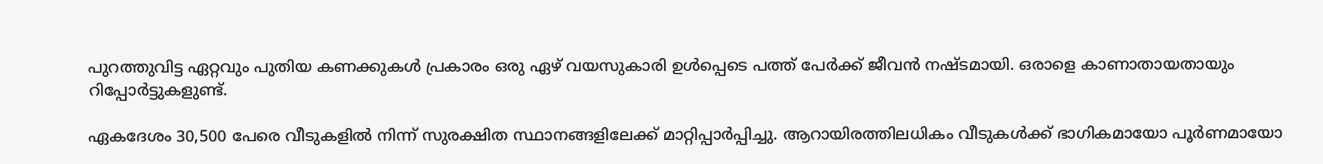പുറത്തുവിട്ട ഏറ്റവും പുതിയ കണക്കുകള്‍ പ്രകാരം ഒരു ഏഴ് വയസുകാരി ഉള്‍പ്പെടെ പത്ത് പേര്‍ക്ക് ജീവന്‍ നഷ്ടമായി. ഒരാളെ കാണാതായതായും റിപ്പോര്‍ട്ടുകളുണ്ട്.

ഏകദേശം 30,500 പേരെ വീടുകളില്‍ നിന്ന് സുരക്ഷിത സ്ഥാനങ്ങളിലേക്ക് മാറ്റിപ്പാര്‍പ്പിച്ചു. ആറായിരത്തിലധികം വീടുകള്‍ക്ക് ഭാഗികമായോ പൂര്‍ണമായോ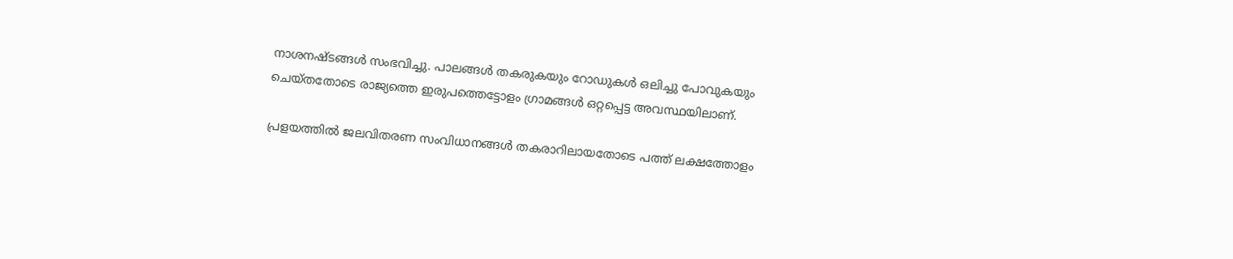നാശനഷ്ടങ്ങള്‍ സംഭവിച്ചു. പാലങ്ങള്‍ തകരുകയും റോഡുകള്‍ ഒലിച്ചു പോവുകയും ചെയ്തതോടെ രാജ്യത്തെ ഇരുപത്തെട്ടോളം ഗ്രാമങ്ങള്‍ ഒറ്റപ്പെട്ട അവസ്ഥയിലാണ്.

പ്രളയത്തില്‍ ജലവിതരണ സംവിധാനങ്ങള്‍ തകരാറിലായതോടെ പത്ത് ലക്ഷത്തോളം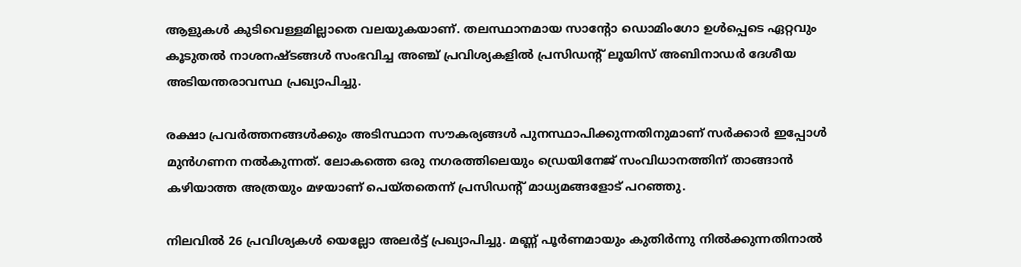ആളുകള്‍ കുടിവെള്ളമില്ലാതെ വലയുകയാണ്. തലസ്ഥാനമായ സാന്റോ ഡൊമിംഗോ ഉള്‍പ്പെടെ ഏറ്റവും കൂടുതല്‍ നാശനഷ്ടങ്ങള്‍ സംഭവിച്ച അഞ്ച് പ്രവിശ്യകളില്‍ പ്രസിഡന്റ് ലൂയിസ് അബിനാഡര്‍ ദേശീയ അടിയന്തരാവസ്ഥ പ്രഖ്യാപിച്ചു.

രക്ഷാ പ്രവര്‍ത്തനങ്ങള്‍ക്കും അടിസ്ഥാന സൗകര്യങ്ങള്‍ പുനസ്ഥാപിക്കുന്നതിനുമാണ് സര്‍ക്കാര്‍ ഇപ്പോള്‍ മുന്‍ഗണന നല്‍കുന്നത്. ലോകത്തെ ഒരു നഗരത്തിലെയും ഡ്രെയിനേജ് സംവിധാനത്തിന് താങ്ങാന്‍ കഴിയാത്ത അത്രയും മഴയാണ് പെയ്തതെന്ന് പ്രസിഡന്റ് മാധ്യമങ്ങളോട് പറഞ്ഞു.

നിലവില്‍ 26 പ്രവിശ്യകള്‍ യെല്ലോ അലര്‍ട്ട് പ്രഖ്യാപിച്ചു. മണ്ണ് പൂര്‍ണമായും കുതിര്‍ന്നു നില്‍ക്കുന്നതിനാല്‍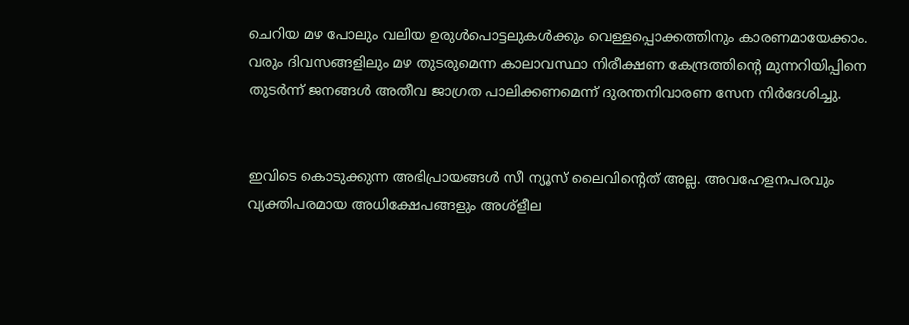ചെറിയ മഴ പോലും വലിയ ഉരുള്‍പൊട്ടലുകള്‍ക്കും വെള്ളപ്പൊക്കത്തിനും കാരണമായേക്കാം. വരും ദിവസങ്ങളിലും മഴ തുടരുമെന്ന കാലാവസ്ഥാ നിരീക്ഷണ കേന്ദ്രത്തിന്റെ മുന്നറിയിപ്പിനെ തുടര്‍ന്ന് ജനങ്ങള്‍ അതീവ ജാഗ്രത പാലിക്കണമെന്ന് ദുരന്തനിവാരണ സേന നിര്‍ദേശിച്ചു.


ഇവിടെ കൊടുക്കുന്ന അഭിപ്രായങ്ങള്‍ സീ ന്യൂസ് ലൈവിന്റെത് അല്ല. അവഹേളനപരവും വ്യക്തിപരമായ അധിക്ഷേപങ്ങളും അശ്‌ളീല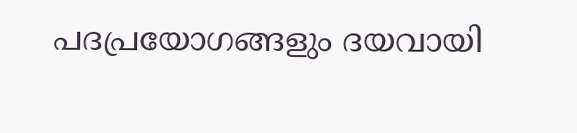പദപ്രയോഗങ്ങളും ദയവായി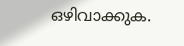ഒഴിവാക്കുക.